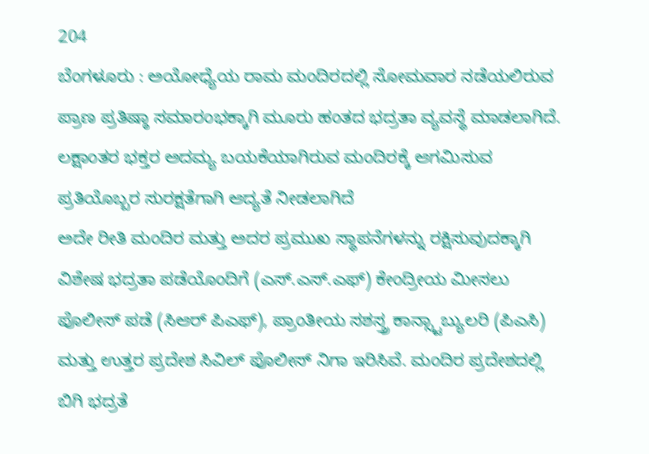204
ಬೆಂಗಳೂರು : ಅಯೋಧ್ಯೆಯ ರಾಮ ಮಂದಿರದಲ್ಲಿ ಸೋಮವಾರ ನಡೆಯಲಿರುವ ಪ್ರಾಣ ಪ್ರತಿಷ್ಠಾ ಸಮಾರಂಭಕ್ಕಾಗಿ ಮೂರು ಹಂತದ ಭದ್ರತಾ ವ್ಯವಸ್ಥೆ ಮಾಡಲಾಗಿದೆ. ಲಕ್ಷಾಂತರ ಭಕ್ತರ ಅದಮ್ಯ ಬಯಕೆಯಾಗಿರುವ ಮಂದಿರಕ್ಕೆ ಆಗಮಿಸುವ ಪ್ರತಿಯೊಬ್ಬರ ಸುರಕ್ಷತೆಗಾಗಿ ಆದ್ಯತೆ ನೀಡಲಾಗಿದೆ
ಅದೇ ರೀತಿ ಮಂದಿರ ಮತ್ತು ಅದರ ಪ್ರಮುಖ ಸ್ಥಾಪನೆಗಳನ್ನು ರಕ್ಷಿಸುವುದಕ್ಕಾಗಿ ವಿಶೇಷ ಭದ್ರತಾ ಪಡೆಯೊಂದಿಗೆ (ಎಸ್.ಎಸ್.ಎಫ್) ಕೇಂದ್ರೀಯ ಮೀಸಲು ಪೊಲೀಸ್ ಪಡೆ (ಸಿಆರ್ ಪಿಎಫ್), ಪ್ರಾಂತೀಯ ಸಶಸ್ತ್ರ ಕಾನ್ಸ್ಟಾಬ್ಯುಲರಿ (ಪಿಎಸಿ) ಮತ್ತು ಉತ್ತರ ಪ್ರದೇಶ ಸಿವಿಲ್ ಪೊಲೀಸ್ ನಿಗಾ ಇರಿಸಿವೆ. ಮಂದಿರ ಪ್ರದೇಶದಲ್ಲಿ ಬಿಗಿ ಭದ್ರತೆ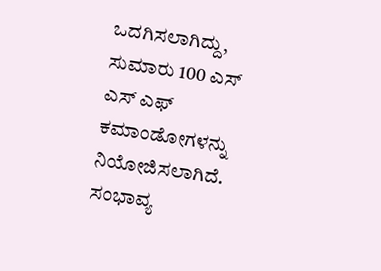ಒದಗಿಸಲಾಗಿದ್ದು, ಸುಮಾರು 100 ಎಸ್ ಎಸ್ ಎಫ್ ಕಮಾಂಡೋಗಳನ್ನು ನಿಯೋಜಿಸಲಾಗಿದೆ. ಸಂಭಾವ್ಯ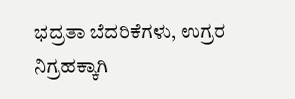ಭದ್ರತಾ ಬೆದರಿಕೆಗಳು, ಉಗ್ರರ ನಿಗ್ರಹಕ್ಕಾಗಿ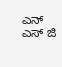ಎನ್ ಎಸ್ ಜಿ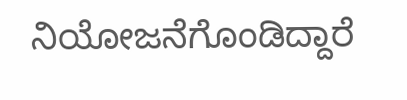ನಿಯೋಜನೆಗೊಂಡಿದ್ದಾರೆ